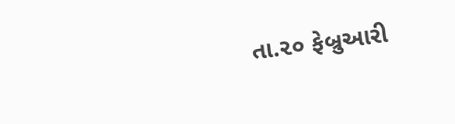તા.૨૦ ફેબ્રુઆરી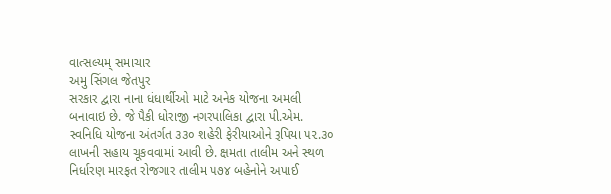વાત્સલ્યમ્ સમાચાર
અમુ સિંગલ જેતપુર
સરકાર દ્વારા નાના ધંધાર્થીઓ માટે અનેક યોજના અમલી બનાવાઇ છે. જે પૈકી ધોરાજી નગરપાલિકા દ્વારા પી.એમ. સ્વનિધિ યોજના અંતર્ગત ૩૩૦ શહેરી ફેરીયાઓને રૂપિયા ૫૨.૩૦ લાખની સહાય ચૂકવવામાં આવી છે. ક્ષમતા તાલીમ અને સ્થળ નિર્ધારણ મારફત રોજગાર તાલીમ ૫૭૪ બહેનોને અપાઈ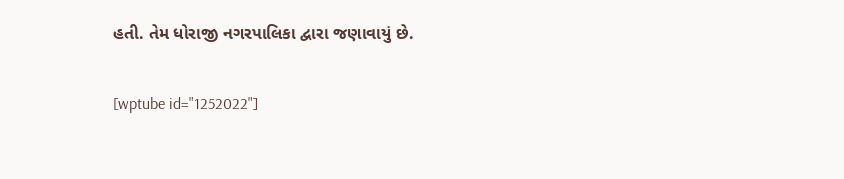હતી. તેમ ધોરાજી નગરપાલિકા દ્વારા જણાવાયું છે.

[wptube id="1252022"]